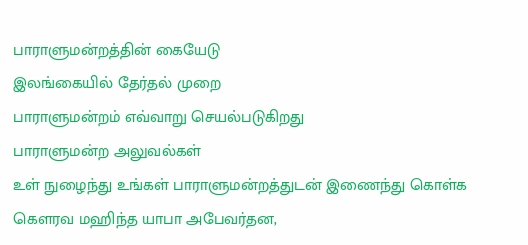பாராளுமன்றத்தின் கையேடு
இலங்கையில் தேர்தல் முறை
பாராளுமன்றம் எவ்வாறு செயல்படுகிறது
பாராளுமன்ற அலுவல்கள்
உள் நுழைந்து உங்கள் பாராளுமன்றத்துடன் இணைந்து கொள்க
கௌரவ மஹிந்த யாபா அபேவர்தன,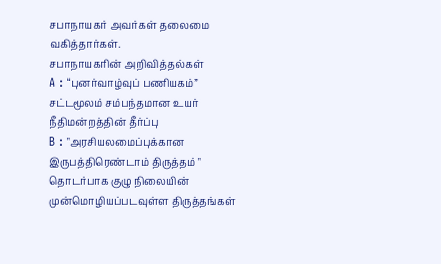சபாநாயகர் அவர்கள் தலைமை வகித்தார்கள்.
சபாநாயகரின் அறிவித்தல்கள்
A : “புனர்வாழ்வுப் பணியகம்” சட்டமூலம் சம்பந்தமான உயர் நீதிமன்றத்தின் தீர்ப்பு
B : "அரசியலமைப்புக்கான இருபத்திரெண்டாம் திருத்தம் " தொடர்பாக குழு நிலையின் முன்மொழியப்படவுள்ள திருத்தங்கள்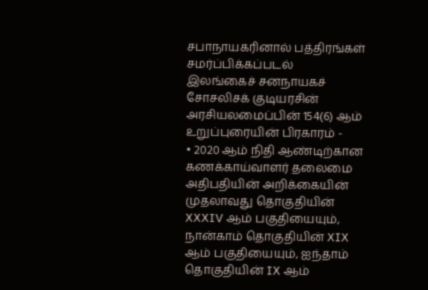சபாநாயகரினால் பத்திரங்கள் சமர்ப்பிக்கப்படல்
இலங்கைச் சனநாயகச் சோசலிசக் குடியரசின் அரசியலமைப்பின் 154(6) ஆம் உறுப்புரையின் பிரகாரம் -
• 2020 ஆம் நிதி ஆண்டிற்கான கணக்காய்வாளர் தலைமை அதிபதியின் அறிக்கையின் முதலாவது தொகுதியின் XXXIV ஆம் பகுதியையும், நான்காம் தொகுதியின் XIX ஆம் பகுதியையும், ஐந்தாம் தொகுதியின் IX ஆம்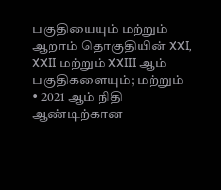பகுதியையும் மற்றும் ஆறாம் தொகுதியின் XXI, XXII மற்றும் XXIII ஆம் பகுதிகளையும்; மற்றும்
• 2021 ஆம் நிதி ஆண்டிற்கான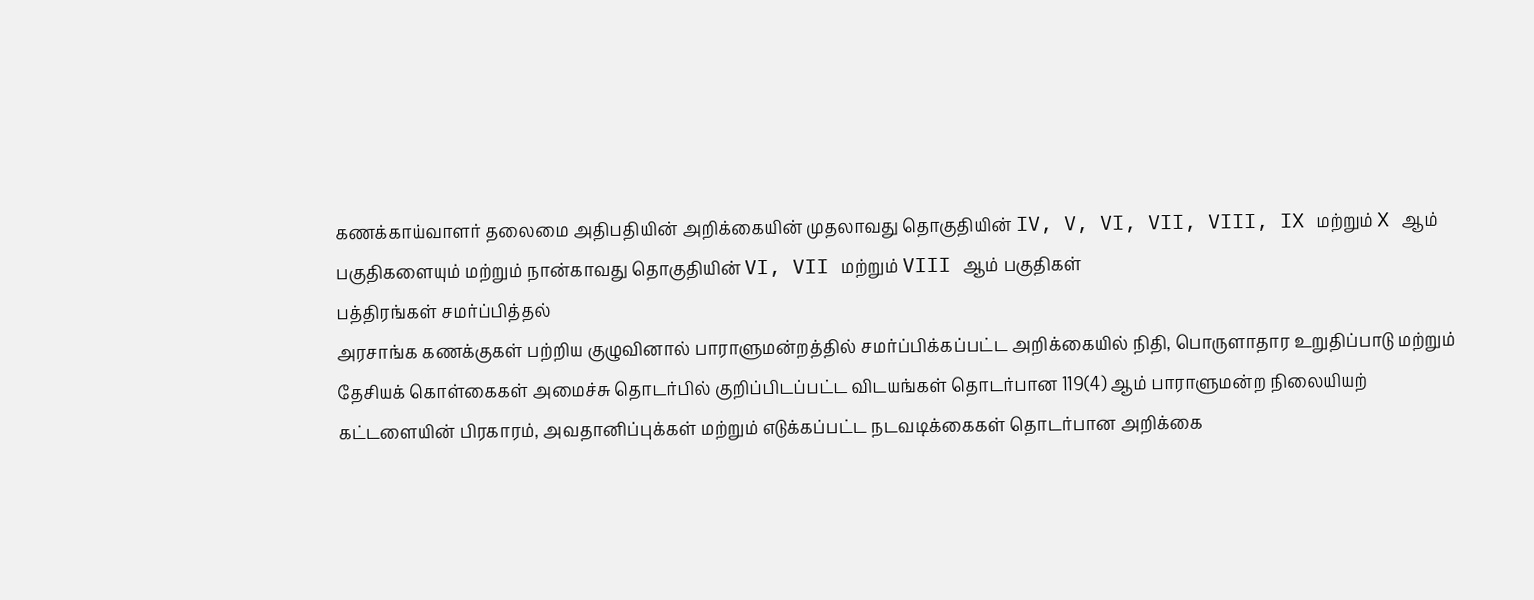கணக்காய்வாளர் தலைமை அதிபதியின் அறிக்கையின் முதலாவது தொகுதியின் IV, V, VI, VII, VIII, IX மற்றும் X ஆம் பகுதிகளையும் மற்றும் நான்காவது தொகுதியின் VI, VII மற்றும் VIII ஆம் பகுதிகள்
பத்திரங்கள் சமர்ப்பித்தல்
அரசாங்க கணக்குகள் பற்றிய குழுவினால் பாராளுமன்றத்தில் சமர்ப்பிக்கப்பட்ட அறிக்கையில் நிதி, பொருளாதார உறுதிப்பாடு மற்றும் தேசியக் கொள்கைகள் அமைச்சு தொடர்பில் குறிப்பிடப்பட்ட விடயங்கள் தொடர்பான 119(4) ஆம் பாராளுமன்ற நிலையியற் கட்டளையின் பிரகாரம், அவதானிப்புக்கள் மற்றும் எடுக்கப்பட்ட நடவடிக்கைகள் தொடர்பான அறிக்கை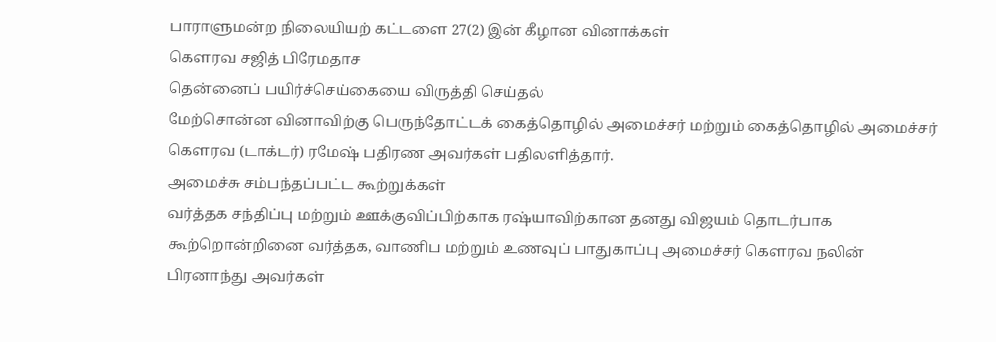பாராளுமன்ற நிலையியற் கட்டளை 27(2) இன் கீழான வினாக்கள்
கௌரவ சஜித் பிரேமதாச
தென்னைப் பயிர்ச்செய்கையை விருத்தி செய்தல்
மேற்சொன்ன வினாவிற்கு பெருந்தோட்டக் கைத்தொழில் அமைச்சர் மற்றும் கைத்தொழில் அமைச்சர் கௌரவ (டாக்டர்) ரமேஷ் பதிரண அவர்கள் பதிலளித்தார்.
அமைச்சு சம்பந்தப்பட்ட கூற்றுக்கள்
வர்த்தக சந்திப்பு மற்றும் ஊக்குவிப்பிற்காக ரஷ்யாவிற்கான தனது விஜயம் தொடர்பாக கூற்றொன்றினை வர்த்தக, வாணிப மற்றும் உணவுப் பாதுகாப்பு அமைச்சர் கௌரவ நலின் பிரனாந்து அவர்கள்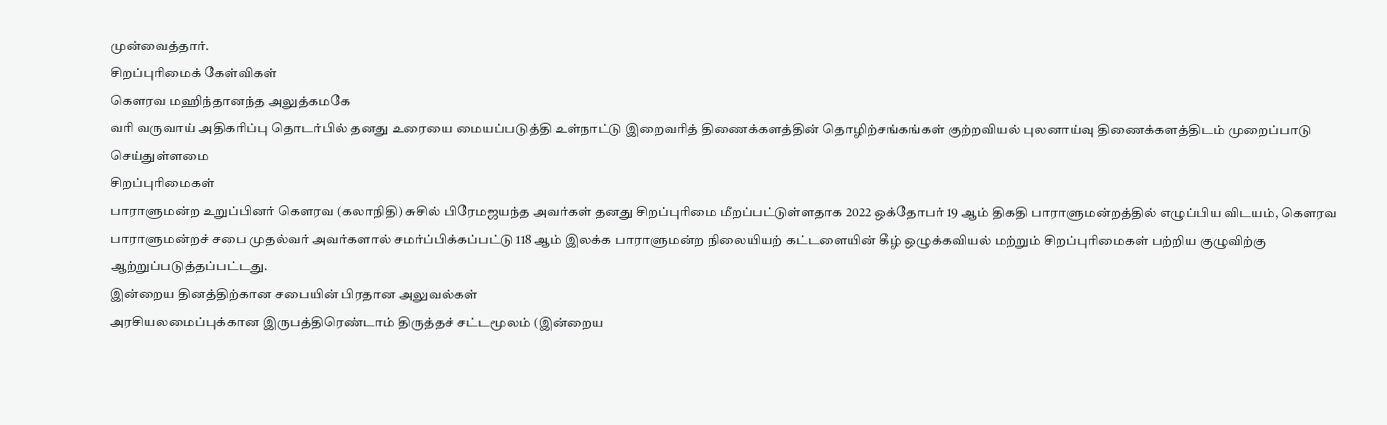முன்வைத்தார்.
சிறப்புரிமைக் கேள்விகள்
கௌரவ மஹிந்தானந்த அலுத்கமகே
வரி வருவாய் அதிகரிப்பு தொடர்பில் தனது உரையை மையப்படுத்தி உள்நாட்டு இறைவரித் திணைக்களத்தின் தொழிற்சங்கங்கள் குற்றவியல் புலனாய்வு திணைக்களத்திடம் முறைப்பாடு செய்துள்ளமை
சிறப்புரிமைகள்
பாராளுமன்ற உறுப்பினர் கௌரவ (கலாநிதி) சுசில் பிரேமஜயந்த அவர்கள் தனது சிறப்புரிமை மீறப்பட்டுள்ளதாக 2022 ஒக்தோபர் 19 ஆம் திகதி பாராளுமன்றத்தில் எழுப்பிய விடயம், கௌரவ பாராளுமன்றச் சபை முதல்வர் அவர்களால் சமர்ப்பிக்கப்பட்டு 118 ஆம் இலக்க பாராளுமன்ற நிலையியற் கட்டளையின் கீழ் ஒழுக்கவியல் மற்றும் சிறப்புரிமைகள் பற்றிய குழுவிற்கு ஆற்றுப்படுத்தப்பட்டது.
இன்றைய தினத்திற்கான சபையின் பிரதான அலுவல்கள்
அரசியலமைப்புக்கான இருபத்திரெண்டாம் திருத்தச் சட்டமூலம் (இன்றைய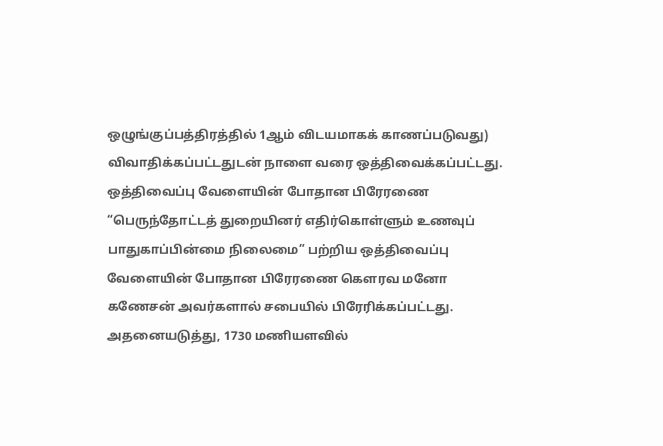ஒழுங்குப்பத்திரத்தில் 1ஆம் விடயமாகக் காணப்படுவது)
விவாதிக்கப்பட்டதுடன் நாளை வரை ஒத்திவைக்கப்பட்டது.
ஒத்திவைப்பு வேளையின் போதான பிரேரணை
“பெருந்தோட்டத் துறையினர் எதிர்கொள்ளும் உணவுப் பாதுகாப்பின்மை நிலைமை” பற்றிய ஒத்திவைப்பு வேளையின் போதான பிரேரணை கௌரவ மனோ கணேசன் அவர்களால் சபையில் பிரேரிக்கப்பட்டது.
அதனையடுத்து, 1730 மணியளவில்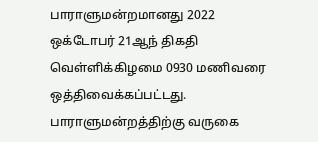பாராளுமன்றமானது 2022 ஒக்டோபர் 21ஆந் திகதி வெள்ளிக்கிழமை 0930 மணிவரை ஒத்திவைக்கப்பட்டது.
பாராளுமன்றத்திற்கு வருகை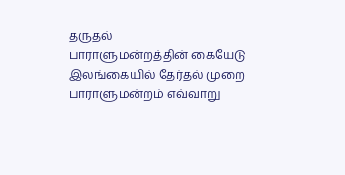தருதல்
பாராளுமன்றத்தின் கையேடு
இலங்கையில் தேர்தல் முறை
பாராளுமன்றம் எவ்வாறு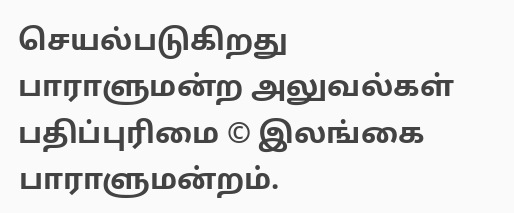செயல்படுகிறது
பாராளுமன்ற அலுவல்கள்
பதிப்புரிமை © இலங்கை பாராளுமன்றம்.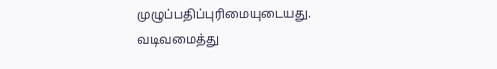முழுப்பதிப்புரிமையுடையது.
வடிவமைத்து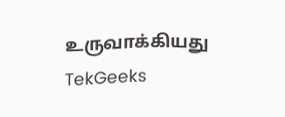உருவாக்கியது TekGeeks